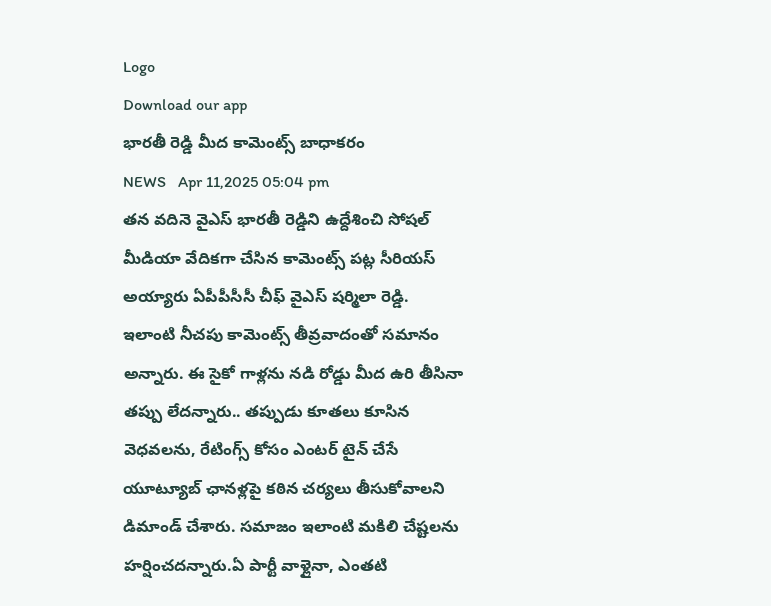Logo
Download our app
భారతీ రెడ్డి మీద కామెంట్స్ బాధాక‌రం
NEWS   Apr 11,2025 05:04 pm
త‌న వ‌దినె వైఎస్ భార‌తీ రెడ్డిని ఉద్దేశించి సోష‌ల్ మీడియా వేదిక‌గా చేసిన కామెంట్స్ ప‌ట్ల సీరియ‌స్ అయ్యారు ఏపీపీసీసీ చీఫ్ వైఎస్ ష‌ర్మిలా రెడ్డి. ఇలాంటి నీచపు కామెంట్స్ తీవ్రవాదంతో సమానం అన్నారు. ఈ సైకో గాళ్లను నడి రోడ్డు మీద ఉరి తీసినా తప్పు లేద‌న్నారు.. తప్పుడు కూతలు కూసిన వెధవలను, రేటింగ్స్ కోసం ఎంటర్ టైన్ చేసే యూట్యూబ్ ఛానళ్లపై కఠిన చర్యలు తీసుకోవాల‌ని డిమాండ్ చేశారు. సమాజం ఇలాంటి మకిలి చేష్టలను హర్షించదన్నారు.ఏ పార్టీ వాళ్లైనా, ఎంతటి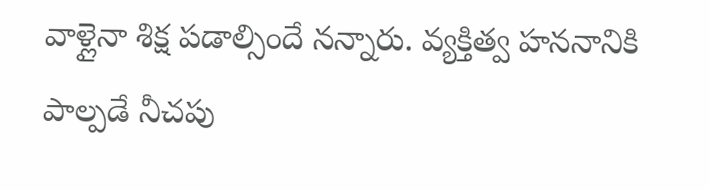వాళ్లైనా శిక్ష పడాల్సిందే న‌న్నారు. వ్యక్తిత్వ హననానికి పాల్పడే నీచపు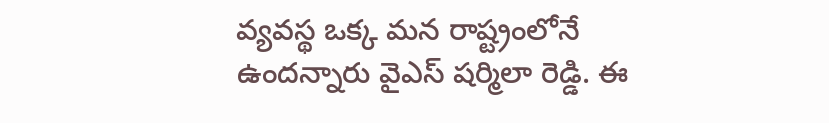వ్యవస్థ ఒక్క మన రాష్ట్రంలోనే ఉంద‌న్నారు వైఎస్ ష‌ర్మిలా రెడ్డి. ఈ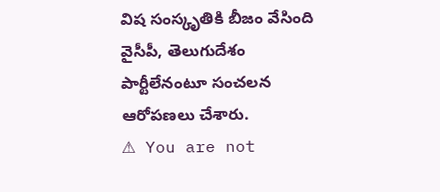విష సంస్కృతికి బీజం వేసింది వైసీపీ, తెలుగుదేశం పార్టీలేనంటూ సంచ‌ల‌న ఆరోప‌ణ‌లు చేశారు.
⚠ You are not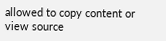allowed to copy content or view source